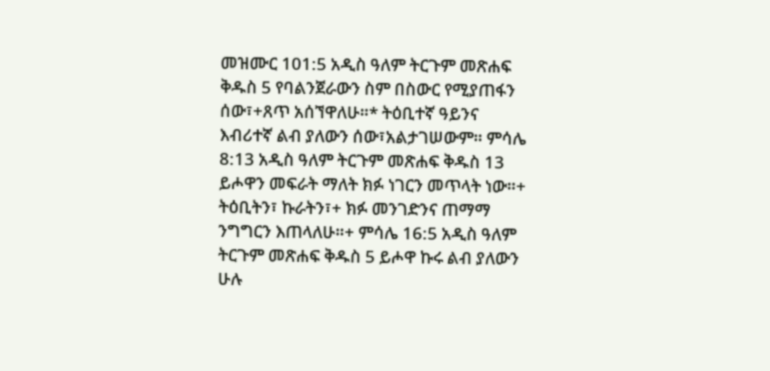መዝሙር 101:5 አዲስ ዓለም ትርጉም መጽሐፍ ቅዱስ 5 የባልንጀራውን ስም በስውር የሚያጠፋን ሰው፣+ጸጥ አሰኘዋለሁ።* ትዕቢተኛ ዓይንና እብሪተኛ ልብ ያለውን ሰው፣አልታገሠውም። ምሳሌ 8:13 አዲስ ዓለም ትርጉም መጽሐፍ ቅዱስ 13 ይሖዋን መፍራት ማለት ክፉ ነገርን መጥላት ነው።+ ትዕቢትን፣ ኩራትን፣+ ክፉ መንገድንና ጠማማ ንግግርን እጠላለሁ።+ ምሳሌ 16:5 አዲስ ዓለም ትርጉም መጽሐፍ ቅዱስ 5 ይሖዋ ኩሩ ልብ ያለውን ሁሉ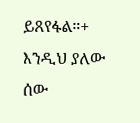ይጸየፋል።+ እንዲህ ያለው ሰው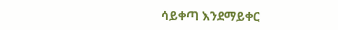ሳይቀጣ እንደማይቀር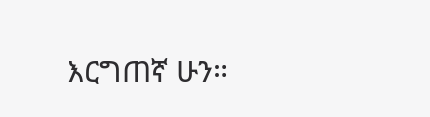እርግጠኛ ሁን።